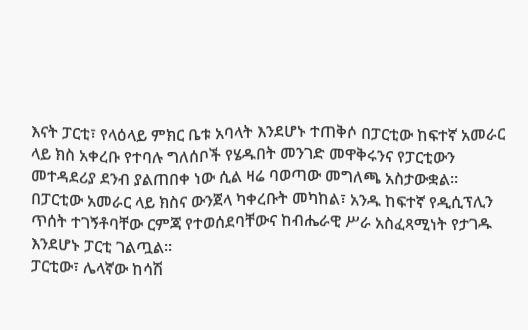እናት ፓርቲ፣ የላዕላይ ምክር ቤቱ አባላት እንደሆኑ ተጠቅሶ በፓርቲው ከፍተኛ አመራር ላይ ክስ አቀረቡ የተባሉ ግለሰቦች የሄዱበት መንገድ መዋቅሩንና የፓርቲውን መተዳደሪያ ደንብ ያልጠበቀ ነው ሲል ዛሬ ባወጣው መግለጫ አስታውቋል።
በፓርቲው አመራር ላይ ክስና ውንጀላ ካቀረቡት መካከል፣ አንዱ ከፍተኛ የዲሲፕሊን ጥሰት ተገኝቶባቸው ርምጃ የተወሰደባቸውና ከብሔራዊ ሥራ አስፈጻሚነት የታገዱ እንደሆኑ ፓርቲ ገልጧል፡፡
ፓርቲው፣ ሌላኛው ከሳሽ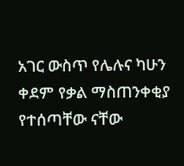አገር ውስጥ የሌሉና ካሁን ቀደም የቃል ማስጠንቀቂያ የተሰጣቸው ናቸው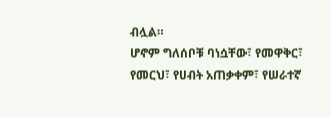ብሏል።
ሆኖም ግለሰቦቹ ባነሷቸው፣ የመዋቅር፣ የመርህ፣ የሀብት አጠቃቀም፣ የሠራተኛ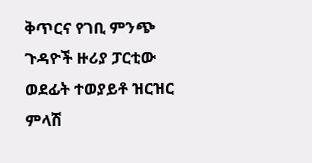ቅጥርና የገቢ ምንጭ ጉዳዮች ዙሪያ ፓርቲው ወደፊት ተወያይቶ ዝርዝር ምላሽ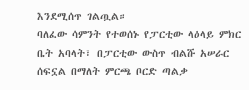እንደሚሰጥ ገልጧል።
ባለፈው ሳምንት የተወሰኑ የፓርቲው ላዕላይ ምክር ቤት አባላት፣ በፓርቲው ውስጥ ብልሹ አሠራር ሰፍኗል በማለት ምርጫ ቦርድ ጣልቃ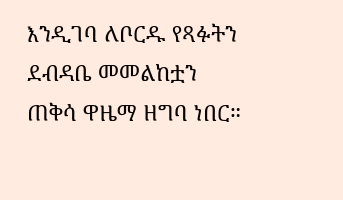እንዲገባ ለቦርዱ የጻፉትን ደብዳቤ መመልከቷን ጠቅሳ ዋዜማ ዘግባ ነበር።